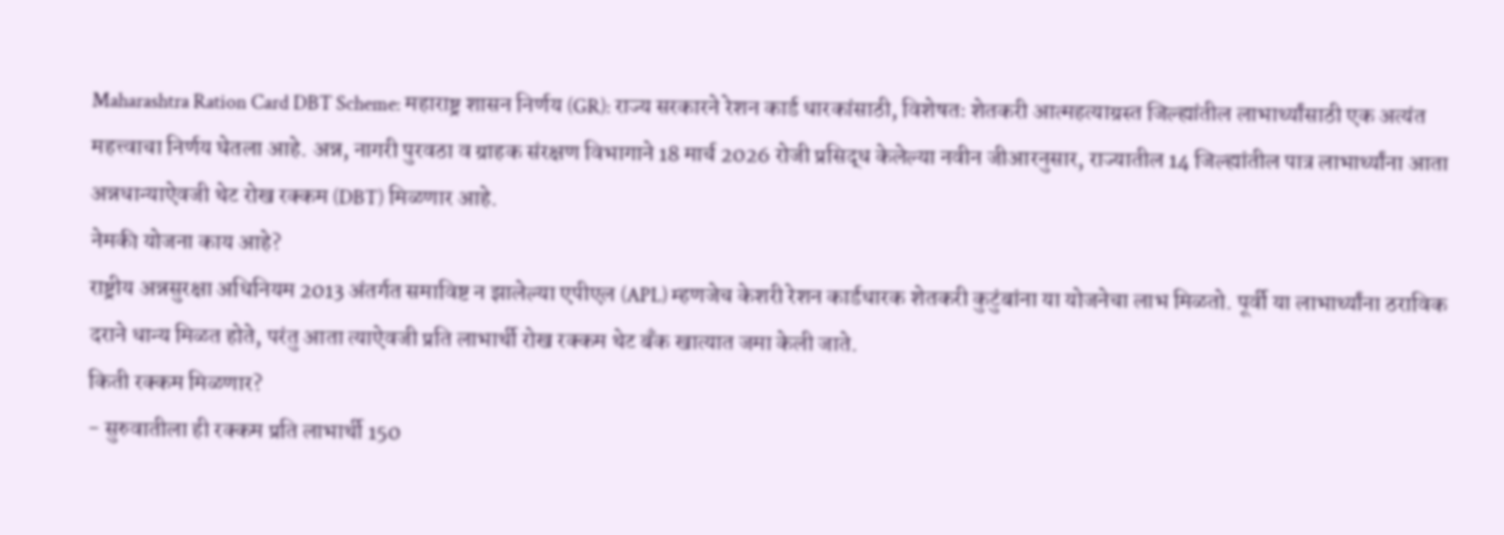Maharashtra Ration Card DBT Scheme: महाराष्ट्र शासन निर्णय (GR): राज्य सरकारने रेशन कार्ड धारकांसाठी, विशेषतः शेतकरी आत्महत्याग्रस्त जिल्ह्यांतील लाभार्थ्यांसाठी एक अत्यंत महत्त्वाचा निर्णय घेतला आहे. अन्न, नागरी पुरवठा व ग्राहक संरक्षण विभागाने 18 मार्च 2026 रोजी प्रसिद्ध केलेल्या नवीन जीआरनुसार, राज्यातील 14 जिल्ह्यांतील पात्र लाभार्थ्यांना आता अन्नधान्याऐवजी थेट रोख रक्कम (DBT) मिळणार आहे.
नेमकी योजना काय आहे?
राष्ट्रीय अन्नसुरक्षा अधिनियम 2013 अंतर्गत समाविष्ट न झालेल्या एपीएल (APL) म्हणजेच केशरी रेशन कार्डधारक शेतकरी कुटुंबांना या योजनेचा लाभ मिळतो. पूर्वी या लाभार्थ्यांना ठराविक दराने धान्य मिळत होते, परंतु आता त्याऐवजी प्रति लाभार्थी रोख रक्कम थेट बँक खात्यात जमा केली जाते.
किती रक्कम मिळणार?
- सुरुवातीला ही रक्कम प्रति लाभार्थी 150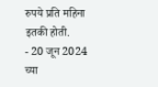रुपये प्रति महिना इतकी होती.
- 20 जून 2024 च्या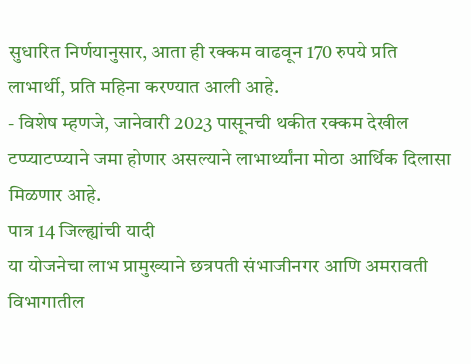सुधारित निर्णयानुसार, आता ही रक्कम वाढवून 170 रुपये प्रति लाभार्थी, प्रति महिना करण्यात आली आहे.
- विशेष म्हणजे, जानेवारी 2023 पासूनची थकीत रक्कम देखील टप्प्याटप्प्याने जमा होणार असल्याने लाभार्थ्यांना मोठा आर्थिक दिलासा मिळणार आहे.
पात्र 14 जिल्ह्यांची यादी
या योजनेचा लाभ प्रामुख्याने छत्रपती संभाजीनगर आणि अमरावती विभागातील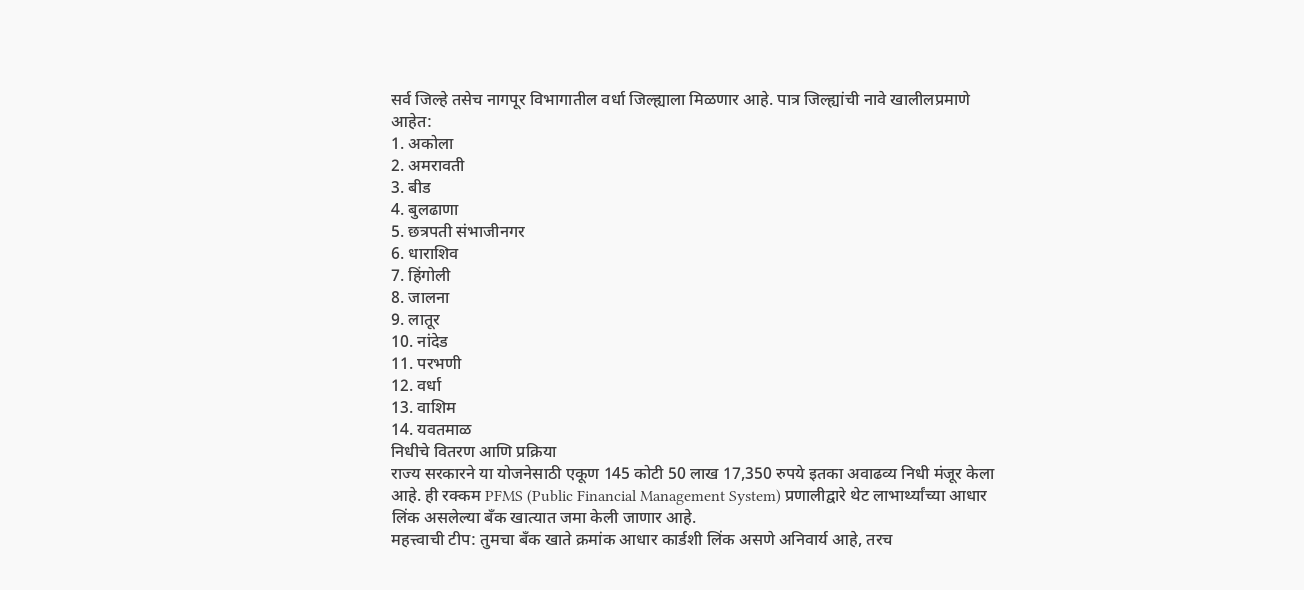सर्व जिल्हे तसेच नागपूर विभागातील वर्धा जिल्ह्याला मिळणार आहे. पात्र जिल्ह्यांची नावे खालीलप्रमाणे आहेत:
1. अकोला
2. अमरावती
3. बीड
4. बुलढाणा
5. छत्रपती संभाजीनगर
6. धाराशिव
7. हिंगोली
8. जालना
9. लातूर
10. नांदेड
11. परभणी
12. वर्धा
13. वाशिम
14. यवतमाळ
निधीचे वितरण आणि प्रक्रिया
राज्य सरकारने या योजनेसाठी एकूण 145 कोटी 50 लाख 17,350 रुपये इतका अवाढव्य निधी मंजूर केला आहे. ही रक्कम PFMS (Public Financial Management System) प्रणालीद्वारे थेट लाभार्थ्यांच्या आधार लिंक असलेल्या बँक खात्यात जमा केली जाणार आहे.
महत्त्वाची टीप: तुमचा बँक खाते क्रमांक आधार कार्डशी लिंक असणे अनिवार्य आहे, तरच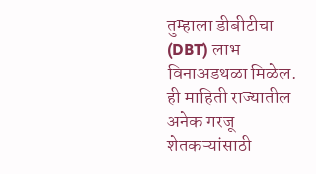तुम्हाला डीबीटीचा (DBT) लाभ विनाअडथळा मिळेल.
ही माहिती राज्यातील अनेक गरजू शेतकऱ्यांसाठी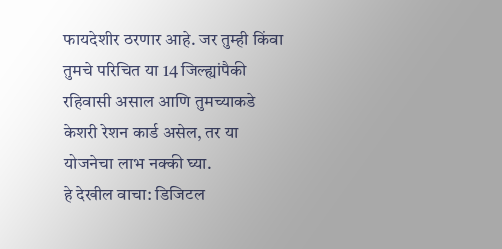फायदेशीर ठरणार आहे. जर तुम्ही किंवा तुमचे परिचित या 14 जिल्ह्यांपैकी रहिवासी असाल आणि तुमच्याकडे केशरी रेशन कार्ड असेल, तर या योजनेचा लाभ नक्की घ्या.
हे देखील वाचा: डिजिटल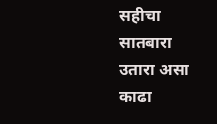सहीचा सातबारा उतारा असा काढा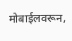मोबाईलवरून,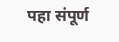पहा संपूर्ण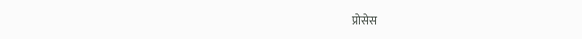प्रोसेस